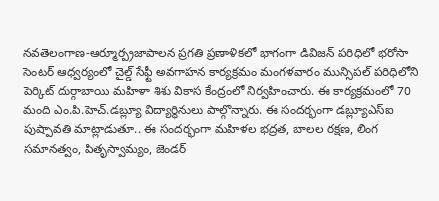నవతెలంగాణ-ఆర్మూర్ప్రజాపాలన ప్రగతి ప్రణాళికలో భాగంగా డివిజన్ పరిధిలో భరోసా సెంటర్ ఆధ్వర్యంలో చైల్డ్ సేఫ్టీ అవగాహన కార్యక్రమం మంగళవారం మున్సిపల్ పరిధిలోని పెర్కిట్ దుర్గాబాయి మహిళా శిశు వికాస కేంద్రంలో నిర్వహించారు. ఈ కార్యక్రమంలో 70 మంది ఎం.పి.హెచ్.డబ్ల్యూ విద్యార్థినులు పాల్గొన్నారు. ఈ సందర్భంగా డబ్ల్యూఎస్ఐ పుష్పావతి మాట్లాడుతూ.. ఈ సందర్భంగా మహిళల భద్రత, బాలల రక్షణ, లింగ సమానత్వం, పితృస్వామ్యం, జెండర్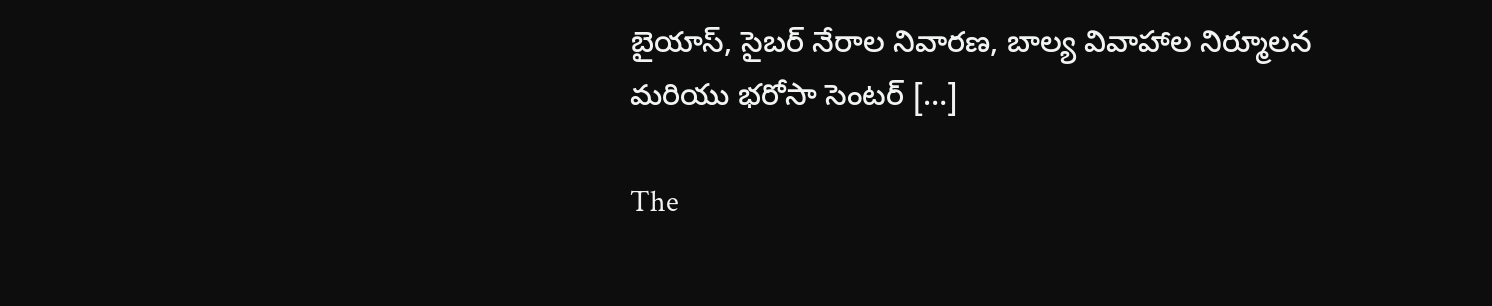బైయాస్, సైబర్ నేరాల నివారణ, బాల్య వివాహాల నిర్మూలన మరియు భరోసా సెంటర్ […]

The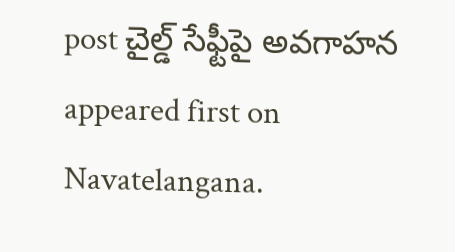post చైల్డ్ సేఫ్టీపై అవగాహన appeared first on Navatelangana.